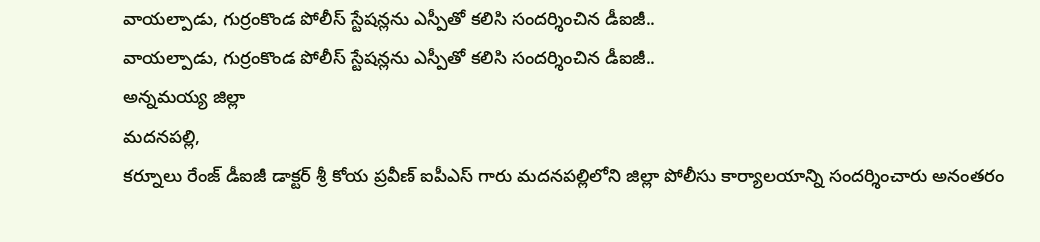వాయల్పాడు, గుర్రంకొండ పోలీస్ స్టేషన్లను ఎస్పీతో కలిసి సందర్శించిన డీఐజీ..
వాయల్పాడు, గుర్రంకొండ పోలీస్ స్టేషన్లను ఎస్పీతో కలిసి సందర్శించిన డీఐజీ..
అన్నమయ్య జిల్లా
మదనపల్లి,
కర్నూలు రేంజ్ డీఐజీ డాక్టర్ శ్రీ కోయ ప్రవీణ్ ఐపీఎస్ గారు మదనపల్లిలోని జిల్లా పోలీసు కార్యాలయాన్ని సందర్శించారు అనంతరం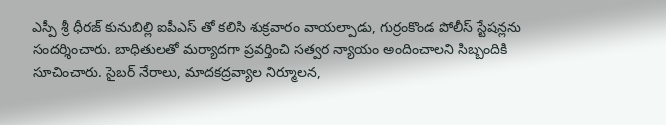ఎస్పీ శ్రీ ధీరజ్ కునుబిల్లి ఐపీఎస్ తో కలిసి శుక్రవారం వాయల్పాడు, గుర్రంకొండ పోలీస్ స్టేషన్లను సందర్శించారు. బాధితులతో మర్యాదగా ప్రవర్తించి సత్వర న్యాయం అందించాలని సిబ్బందికి సూచించారు. సైబర్ నేరాలు, మాదకద్రవ్యాల నిర్మూలన,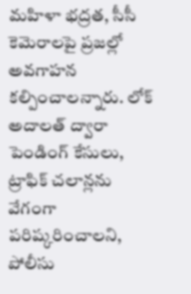మహిళా భద్రత, సీసీ కెమెరాలపై ప్రజల్లో అవగాహన కల్పించాలన్నారు. లోక్ అదాలత్ ద్వారా పెండింగ్ కేసులు, ట్రాఫిక్ చలాన్లను వేగంగా పరిష్కరించాలని, పోలీసు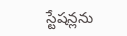స్టేషన్లను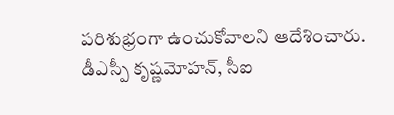పరిశుభ్రంగా ఉంచుకోవాలని ఆదేశించారు. డీఎస్పీ కృష్ణమోహన్, సీఐ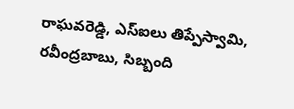రాఘవరెడ్డి, ఎస్ఐలు తిప్పేస్వామి, రవీంద్రబాబు, సిబ్బంది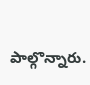పాల్గొన్నారు.